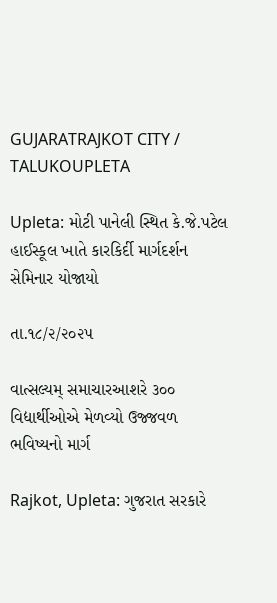GUJARATRAJKOT CITY / TALUKOUPLETA

Upleta: મોટી પાનેલી સ્થિત કે.જે.પટેલ હાઈસ્કૂલ ખાતે કારકિર્દી માર્ગદર્શન સેમિનાર યોજાયો

તા.૧૮/૨/૨૦૨૫

વાત્સલ્યમ્ સમાચારઆશરે ૩૦૦ વિદ્યાર્થીઓએ મેળવ્યો ઉજ્જવળ ભવિષ્યનો માર્ગ

Rajkot, Upleta: ગુજરાત સરકારે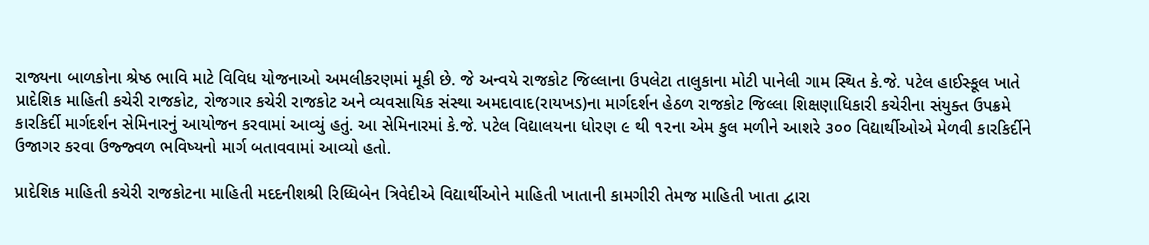રાજ્યના બાળકોના શ્રેષ્ઠ ભાવિ માટે વિવિધ યોજનાઓ અમલીકરણમાં મૂકી છે. જે અન્વયે રાજકોટ જિલ્લાના ઉપલેટા તાલુકાના મોટી પાનેલી ગામ સ્થિત કે.જે. પટેલ હાઈસ્કૂલ ખાતે પ્રાદેશિક માહિતી કચેરી રાજકોટ, રોજગાર કચેરી રાજકોટ અને વ્યવસાયિક સંસ્થા અમદાવાદ(રાયખડ)ના માર્ગદર્શન હેઠળ રાજકોટ જિલ્લા શિક્ષણાધિકારી કચેરીના સંયુક્ત ઉપક્રમે કારકિર્દી માર્ગદર્શન સેમિનારનું આયોજન કરવામાં આવ્યું હતું. આ સેમિનારમાં કે.જે. પટેલ વિદ્યાલયના ધોરણ ૯ થી ૧૨ના એમ કુલ મળીને આશરે ૩૦૦ વિદ્યાર્થીઓએ મેળવી કારકિર્દીને ઉજાગર કરવા ઉજ્જ્વળ ભવિષ્યનો માર્ગ બતાવવામાં આવ્યો હતો.

પ્રાદેશિક માહિતી કચેરી રાજકોટના માહિતી મદદનીશશ્રી રિધ્ધિબેન ત્રિવેદીએ વિદ્યાર્થીઓને માહિતી ખાતાની કામગીરી તેમજ માહિતી ખાતા દ્વારા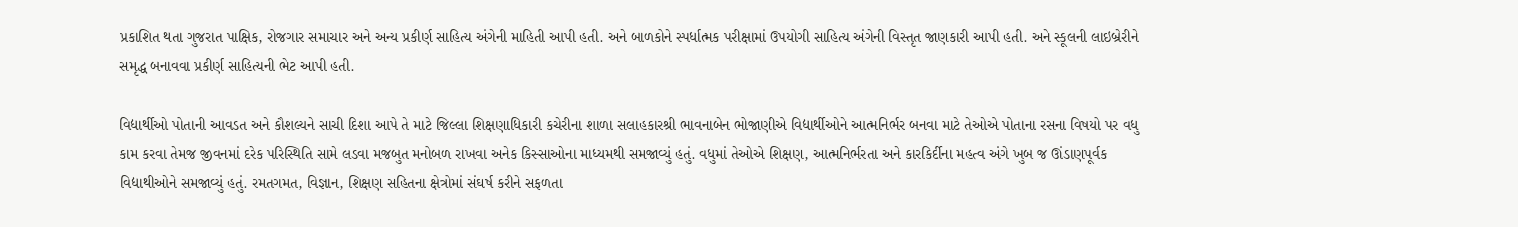પ્રકાશિત થતા ગુજરાત પાક્ષિક, રોજગાર સમાચાર અને અન્ય પ્રકીર્ણ સાહિત્ય અંગેની માહિતી આપી હતી. અને બાળકોને સ્પર્ધાત્મક પરીક્ષામાં ઉપયોગી સાહિત્ય અંગેની વિસ્તૃત જાણકારી આપી હતી. અને સ્કૂલની લાઇબ્રેરીને સમૃદ્ધ બનાવવા પ્રકીર્ણ સાહિત્યની ભેટ આપી હતી.

વિદ્યાર્થીઓ પોતાની આવડત અને કૌશલ્યને સાચી દિશા આપે તે માટે જિલ્લા શિક્ષણાધિકારી કચેરીના શાળા સલાહકારશ્રી ભાવનાબેન ભોજાણીએ વિદ્યાર્થીઓને આત્મનિર્ભર બનવા માટે તેઓએ પોતાના રસના વિષયો પર વધુ કામ કરવા તેમજ જીવનમાં દરેક પરિસ્થિતિ સામે લડવા મજબુત મનોબળ રાખવા અનેક કિસ્સાઓના માધ્યમથી સમજાવ્યું હતું. વધુમાં તેઓએ શિક્ષણ, આત્મનિર્ભરતા અને કારકિર્દીના મહત્વ અંગે ખુબ જ ઊંડાણપૂર્વક વિદ્યાથીઓને સમજાવ્યું હતું. રમતગમત, વિજ્ઞાન, શિક્ષણ સહિતના ક્ષેત્રોમાં સંઘર્ષ કરીને સફળતા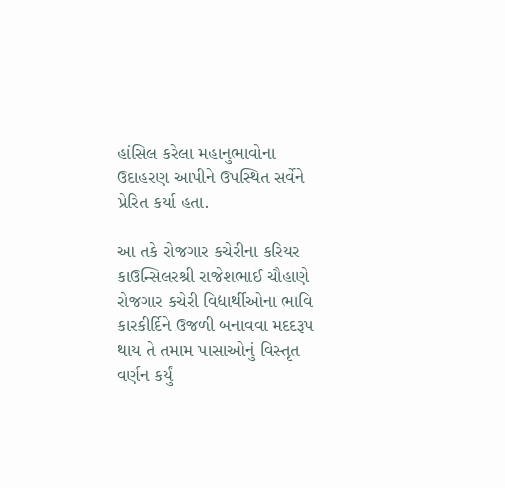હાંસિલ કરેલા મહાનુભાવોના ઉદાહરણ આપીને ઉપસ્થિત સર્વેને પ્રેરિત કર્યા હતા.

આ તકે રોજગાર કચેરીના કરિયર કાઉન્સિલરશ્રી રાજેશભાઈ ચૌહાણે રોજગાર કચેરી વિદ્યાર્થીઓના ભાવિ કારકીર્દિને ઉજળી બનાવવા મદદરૂપ થાય તે તમામ પાસાઓનું વિસ્તૃત વર્ણન કર્યું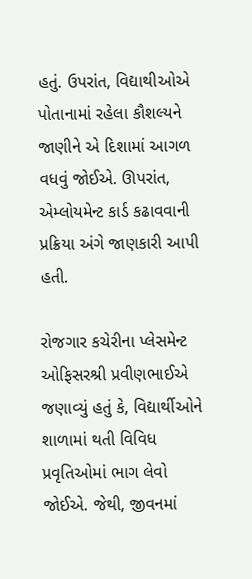હતું. ઉપરાંત, વિદ્યાથીઓએ પોતાનામાં રહેલા કૌશલ્યને જાણીને એ દિશામાં આગળ વધવું જોઈએ. ઊપરાંત, એમ્લોયમેન્ટ કાર્ડ કઢાવવાની પ્રક્રિયા અંગે જાણકારી આપી હતી.

રોજગાર કચેરીના પ્લેસમેન્ટ ઓફિસરશ્રી પ્રવીણભાઈએ જણાવ્યું હતું કે, વિદ્યાર્થીઓને શાળામાં થતી વિવિધ પ્રવૃતિઓમાં ભાગ લેવો જોઈએ. જેથી, જીવનમાં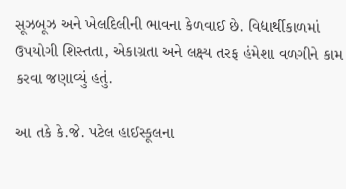સૂઝબૂઝ અને ખેલદિલીની ભાવના કેળવાઈ છે. વિદ્યાર્થીકાળમાં ઉપયોગી શિસ્તતા, એકાગ્રતા અને લક્ષ્ય તરફ હંમેશા વળગીને કામ કરવા જણાવ્યું હતું.

આ તકે કે.જે. પટેલ હાઈસ્કૂલના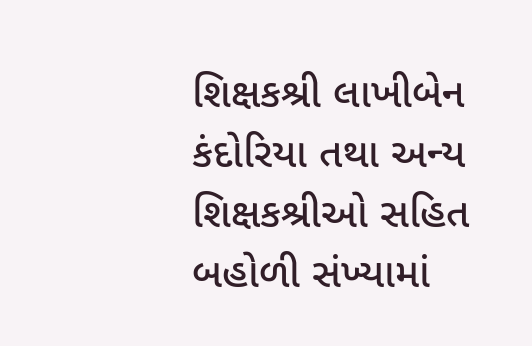શિક્ષકશ્રી લાખીબેન કંદોરિયા તથા અન્ય શિક્ષકશ્રીઓ સહિત બહોળી સંખ્યામાં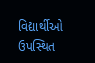વિદ્યાર્થીઓ ઉપસ્થિત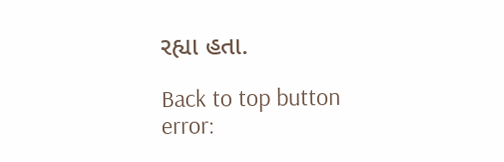રહ્યા હતા.

Back to top button
error: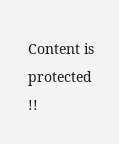Content is protected !!